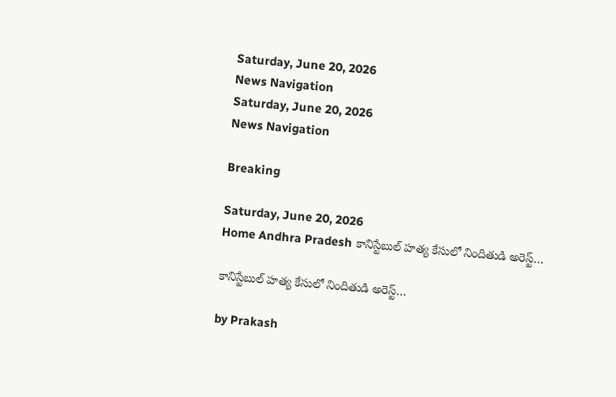Saturday, June 20, 2026
News Navigation
Saturday, June 20, 2026
News Navigation

Breaking

Saturday, June 20, 2026
Home Andhra Pradesh కానిస్టేబుల్ హత్య కేసులో నిందితుడి అరెస్ట్…

కానిస్టేబుల్ హత్య కేసులో నిందితుడి అరెస్ట్…

by Prakash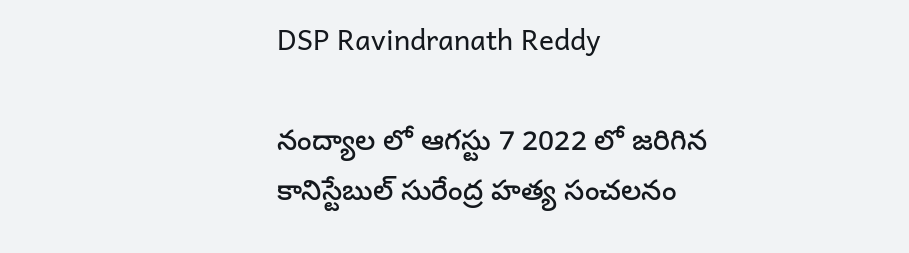DSP Ravindranath Reddy

నంద్యాల లో ఆగస్టు 7 2022 లో జరిగిన కానిస్టేబుల్ సురేంద్ర హత్య సంచలనం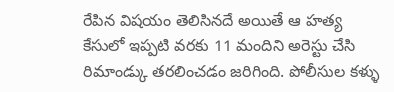రేపిన విషయం తెలిసినదే అయితే ఆ హత్య కేసులో ఇప్పటి వరకు 11 మందిని అరెస్టు చేసి రిమాండ్కు తరలించడం జరిగింది. పోలీసుల కళ్ళు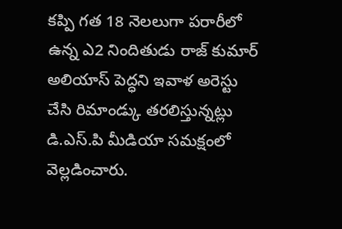కప్పి గత 18 నెలలుగా పరారీలో ఉన్న ఎ2 నిందితుడు రాజ్ కుమార్ అలియాస్ పెద్ధని ఇవాళ అరెస్టు చేసి రిమాండ్కు తరలిస్తున్నట్లు డి.ఎస్.పి మీడియా సమక్షంలో వెల్లడించారు.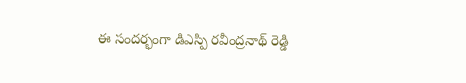ఈ సందర్భంగా డిఎస్పి రవీంద్రనాథ్ రెడ్డి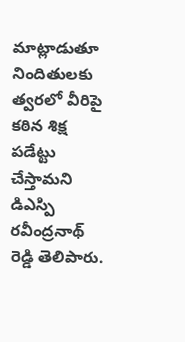మాట్లాడుతూ నిందితులకు త్వరలో వీరిపై కఠిన శిక్ష పడేట్టు చేస్తామని డిఎస్పి రవీంద్రనాథ్ రెడ్డి తెలిపారు.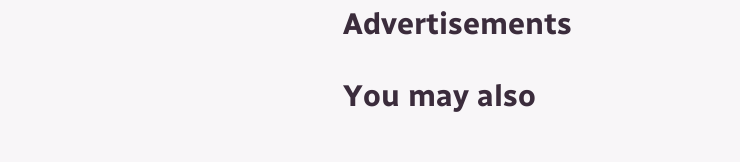Advertisements

You may also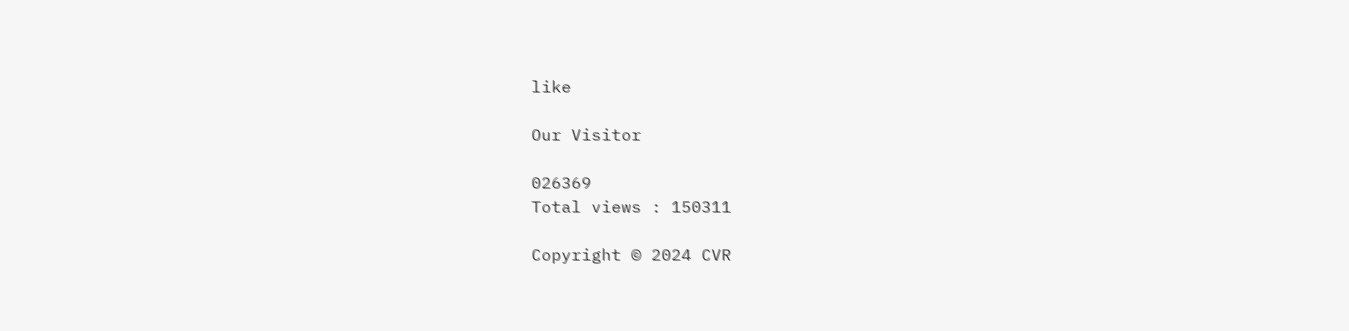like

Our Visitor

026369
Total views : 150311

Copyright © 2024 CVR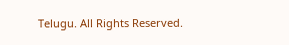Telugu. All Rights Reserved.